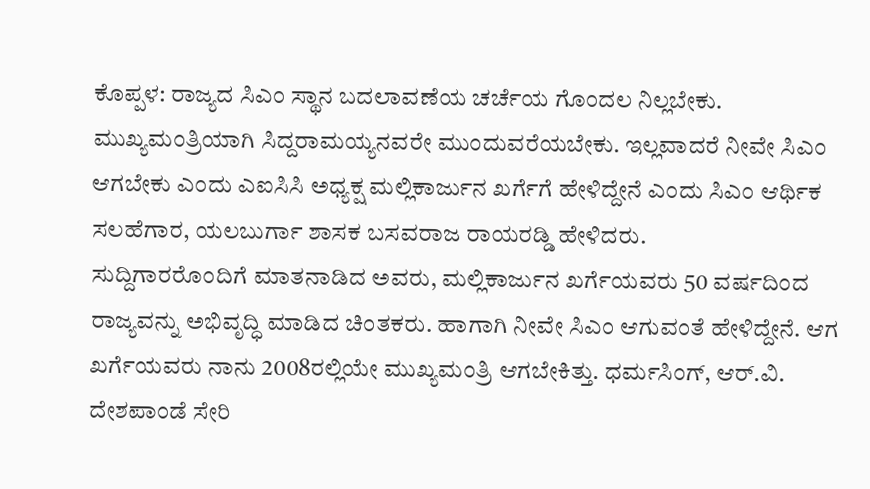ಕೊಪ್ಪಳ: ರಾಜ್ಯದ ಸಿಎಂ ಸ್ಥಾನ ಬದಲಾವಣೆಯ ಚರ್ಚೆಯ ಗೊಂದಲ ನಿಲ್ಲಬೇಕು. ಮುಖ್ಯಮಂತ್ರಿಯಾಗಿ ಸಿದ್ದರಾಮಯ್ಯನವರೇ ಮುಂದುವರೆಯಬೇಕು. ಇಲ್ಲವಾದರೆ ನೀವೇ ಸಿಎಂ ಆಗಬೇಕು ಎಂದು ಎಐಸಿಸಿ ಅಧ್ಯಕ್ಷ ಮಲ್ಲಿಕಾರ್ಜುನ ಖರ್ಗೆಗೆ ಹೇಳಿದ್ದೇನೆ ಎಂದು ಸಿಎಂ ಆರ್ಥಿಕ ಸಲಹೆಗಾರ, ಯಲಬುರ್ಗಾ ಶಾಸಕ ಬಸವರಾಜ ರಾಯರಡ್ಡಿ ಹೇಳಿದರು.
ಸುದ್ದಿಗಾರರೊಂದಿಗೆ ಮಾತನಾಡಿದ ಅವರು, ಮಲ್ಲಿಕಾರ್ಜುನ ಖರ್ಗೆಯವರು 50 ವರ್ಷದಿಂದ ರಾಜ್ಯವನ್ನು ಅಭಿವೃದ್ಧಿ ಮಾಡಿದ ಚಿಂತಕರು. ಹಾಗಾಗಿ ನೀವೇ ಸಿಎಂ ಆಗುವಂತೆ ಹೇಳಿದ್ದೇನೆ. ಆಗ ಖರ್ಗೆಯವರು ನಾನು 2008ರಲ್ಲಿಯೇ ಮುಖ್ಯಮಂತ್ರಿ ಆಗಬೇಕಿತ್ತು. ಧರ್ಮಸಿಂಗ್, ಆರ್.ವಿ. ದೇಶಪಾಂಡೆ ಸೇರಿ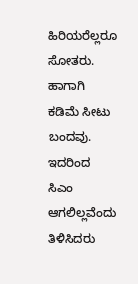ಹಿರಿಯರೆಲ್ಲರೂ ಸೋತರು. ಹಾಗಾಗಿ ಕಡಿಮೆ ಸೀಟು ಬಂದವು. ಇದರಿಂದ ಸಿಎಂ ಆಗಲಿಲ್ಲವೆಂದು ತಿಳಿಸಿದರು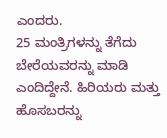ಎಂದರು.
25 ಮಂತ್ರಿಗಳನ್ನು ತೆಗೆದು ಬೇರೆಯವರನ್ನು ಮಾಡಿ ಎಂದಿದ್ದೇನೆ. ಹಿರಿಯರು ಮತ್ತು ಹೊಸಬರನ್ನು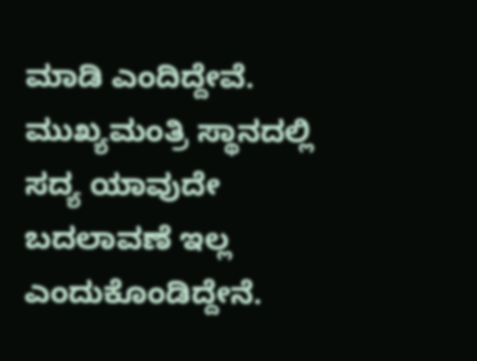ಮಾಡಿ ಎಂದಿದ್ದೇವೆ. ಮುಖ್ಯಮಂತ್ರಿ ಸ್ಥಾನದಲ್ಲಿ ಸದ್ಯ ಯಾವುದೇ ಬದಲಾವಣೆ ಇಲ್ಲ ಎಂದುಕೊಂಡಿದ್ದೇನೆ.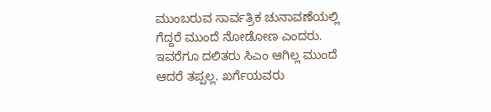ಮುಂಬರುವ ಸಾರ್ವತ್ರಿಕ ಚುನಾವಣೆಯಲ್ಲಿ ಗೆದ್ದರೆ ಮುಂದೆ ನೋಡೋಣ ಎಂದರು.
ಇವರೆಗೂ ದಲಿತರು ಸಿಎಂ ಆಗಿಲ್ಲ ಮುಂದೆ ಆದರೆ ತಪ್ಪಲ್ಲ. ಖರ್ಗೆಯವರು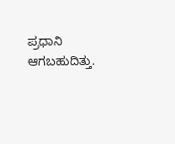ಪ್ರಧಾನಿ ಆಗಬಹುದಿತ್ತು.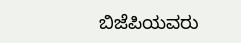ಬಿಜೆಪಿಯವರು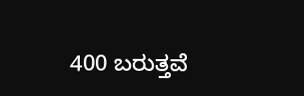400 ಬರುತ್ತವೆ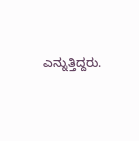ಎನ್ನುತ್ತಿದ್ದರು.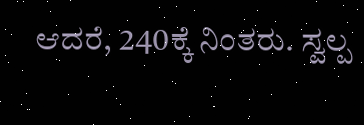ಆದರೆ, 240ಕ್ಕೆ ನಿಂತರು. ಸ್ವಲ್ಪ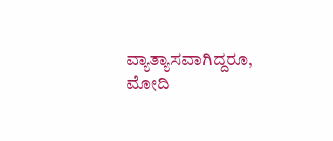ವ್ಯಾತ್ಯಾಸವಾಗಿದ್ದರೂ, ಮೋದಿ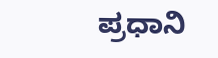ಪ್ರಧಾನಿ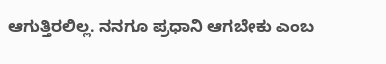ಆಗುತ್ತಿರಲಿಲ್ಲ. ನನಗೂ ಪ್ರಧಾನಿ ಆಗಬೇಕು ಎಂಬ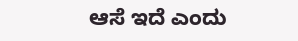ಆಸೆ ಇದೆ ಎಂದು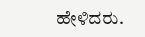ಹೇಳಿದರು.